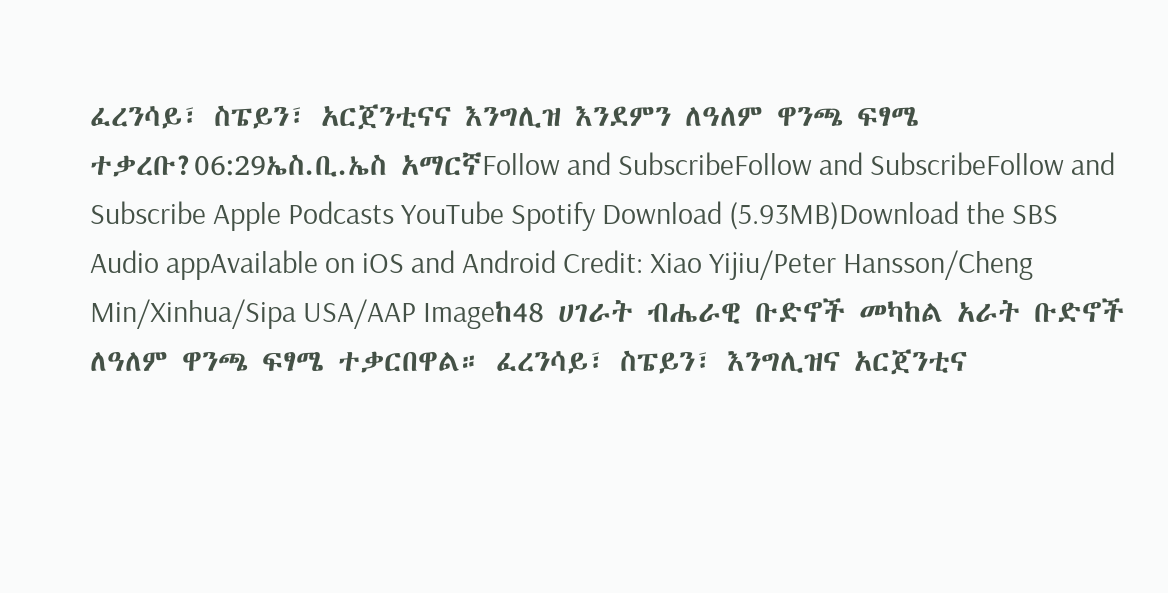ፈረንሳይ፣ ስፔይን፣ አርጀንቲናና እንግሊዝ እንደምን ለዓለም ዋንጫ ፍፃሜ ተቃረቡ?06:29ኤስ.ቢ.ኤስ አማርኛFollow and SubscribeFollow and SubscribeFollow and Subscribe Apple Podcasts YouTube Spotify Download (5.93MB)Download the SBS Audio appAvailable on iOS and Android Credit: Xiao Yijiu/Peter Hansson/Cheng Min/Xinhua/Sipa USA/AAP Imageከ48 ሀገራት ብሔራዊ ቡድኖች መካከል አራት ቡድኖች ለዓለም ዋንጫ ፍፃሜ ተቃርበዋል። ፈረንሳይ፣ ስፔይን፣ እንግሊዝና አርጀንቲና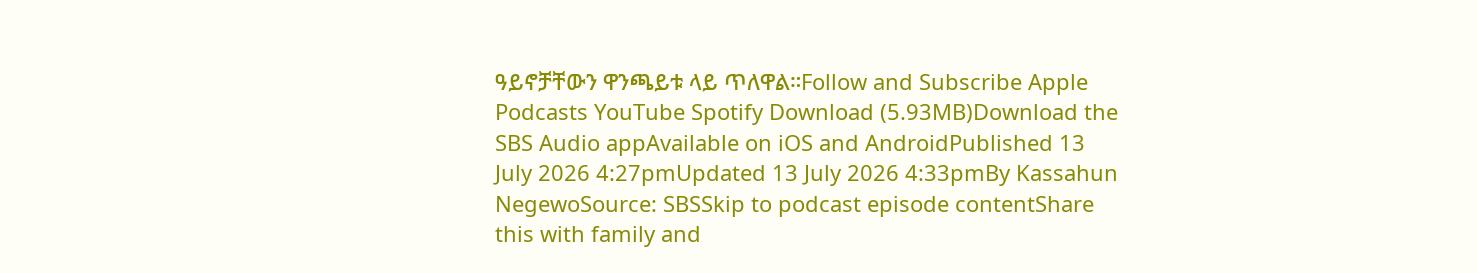ዓይኖቻቸውን ዋንጫይቱ ላይ ጥለዋል።Follow and Subscribe Apple Podcasts YouTube Spotify Download (5.93MB)Download the SBS Audio appAvailable on iOS and AndroidPublished 13 July 2026 4:27pmUpdated 13 July 2026 4:33pmBy Kassahun NegewoSource: SBSSkip to podcast episode contentShare this with family and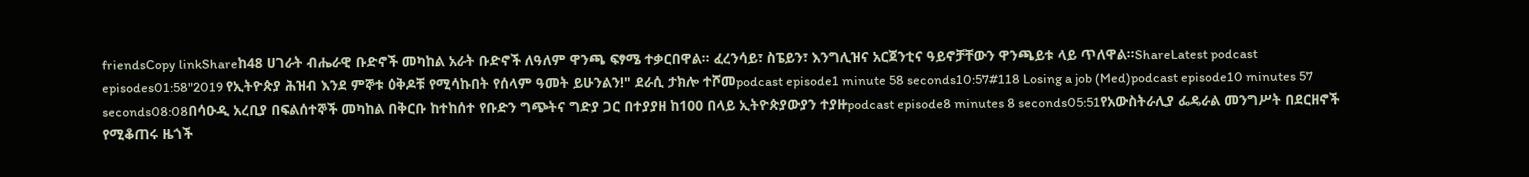friendsCopy linkShareከ48 ሀገራት ብሔራዊ ቡድኖች መካከል አራት ቡድኖች ለዓለም ዋንጫ ፍፃሜ ተቃርበዋል። ፈረንሳይ፣ ስፔይን፣ እንግሊዝና አርጀንቲና ዓይኖቻቸውን ዋንጫይቱ ላይ ጥለዋል።ShareLatest podcast episodes01:58"2019 የኢትዮጵያ ሕዝብ እንደ ምኞቱ ዕቅዶቹ የሚሳኩበት የሰላም ዓመት ይሁንልን!" ደራሲ ታክሎ ተሾመpodcast episode1 minute 58 seconds10:57#118 Losing a job (Med)podcast episode10 minutes 57 seconds08:08በሳዑዲ አረቢያ በፍልሰተኞች መካከል በቅርቡ ከተከሰተ የቡድን ግጭትና ግድያ ጋር በተያያዘ ከ100 በላይ ኢትዮጵያውያን ተያዙpodcast episode8 minutes 8 seconds05:51የአውስትራሊያ ፌዴራል መንግሥት በደርዘኖች የሚቆጠሩ ዜጎች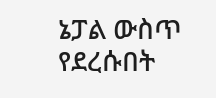ኔፓል ውስጥ የደረሱበት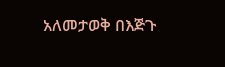አለመታወቅ በእጅጉ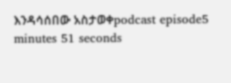እንዳሳሰበው አስታወቀpodcast episode5 minutes 51 seconds